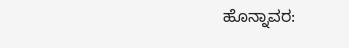ಹೊನ್ನಾವರ: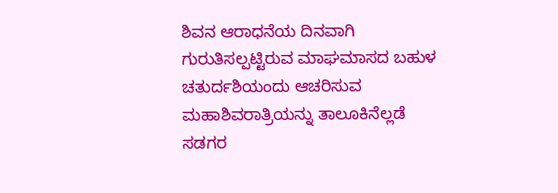ಶಿವನ ಆರಾಧನೆಯ ದಿನವಾಗಿ ಗುರುತಿಸಲ್ಪಟ್ಟಿರುವ ಮಾಘಮಾಸದ ಬಹುಳ ಚತುರ್ದಶಿಯಂದು ಆಚರಿಸುವ ಮಹಾಶಿವರಾತ್ರಿಯನ್ನು ತಾಲೂಕಿನೆಲ್ಲಡೆ ಸಡಗರ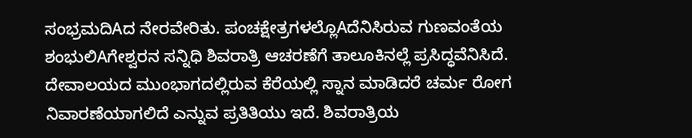ಸಂಭ್ರಮದಿAದ ನೇರವೇರಿತು. ಪಂಚಕ್ಷೇತ್ರಗಳಲ್ಲೊAದೆನಿಸಿರುವ ಗುಣವಂತೆಯ ಶಂಭುಲಿAಗೇಶ್ವರನ ಸನ್ನಿಧಿ ಶಿವರಾತ್ರಿ ಆಚರಣೆಗೆ ತಾಲೂಕಿನಲ್ಲೆ ಪ್ರಸಿದ್ಧವೆನಿಸಿದೆ. ದೇವಾಲಯದ ಮುಂಭಾಗದಲ್ಲಿರುವ ಕೆರೆಯಲ್ಲಿ ಸ್ನಾನ ಮಾಡಿದರೆ ಚರ್ಮ ರೋಗ ನಿವಾರಣೆಯಾಗಲಿದೆ ಎನ್ನುವ ಪ್ರತಿತಿಯು ಇದೆ. ಶಿವರಾತ್ರಿಯ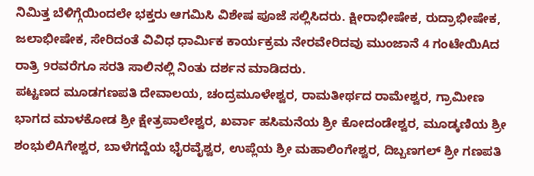ನಿಮಿತ್ತ ಬೆಳಿಗ್ಗೆಯಿಂದಲೇ ಭಕ್ತರು ಆಗಮಿಸಿ ವಿಶೇಷ ಪೂಜೆ ಸಲ್ಲಿಸಿದರು. ಕ್ಷೀರಾಭೀಷೇಕ, ರುದ್ರಾಭೀಷೇಕ, ಜಲಾಭೀಷೇಕ, ಸೇರಿದಂತೆ ವಿವಿಧ ಧಾರ್ಮಿಕ ಕಾರ್ಯಕ್ರಮ ನೇರವೇರಿದವು ಮುಂಜಾನೆ 4 ಗಂಟೇಯಿAದ ರಾತ್ರಿ 9ರವರೆಗೂ ಸರತಿ ಸಾಲಿನಲ್ಲಿ ನಿಂತು ದರ್ಶನ ಮಾಡಿದರು.
ಪಟ್ಟಣದ ಮೂಡಗಣಪತಿ ದೇವಾಲಯ, ಚಂದ್ರಮೂಳೇಶ್ವರ, ರಾಮತೀರ್ಥದ ರಾಮೇಶ್ವರ, ಗ್ರಾಮೀಣ ಭಾಗದ ಮಾಳಕೋಡ ಶ್ರೀ ಕ್ಷೇತ್ರಪಾಲೇಶ್ವರ, ಖರ್ವಾ ಹಸಿಮನೆಯ ಶ್ರೀ ಕೋದಂಡೇಶ್ವರ, ಮೂಡ್ಕಣಿಯ ಶ್ರೀ ಶಂಭುಲಿAಗೇಶ್ವರ, ಬಾಳೆಗದ್ದೆಯ ಭೈರವೈಶ್ವರ, ಉಪ್ಲೆಯ ಶ್ರೀ ಮಹಾಲಿಂಗೇಶ್ವರ, ದಿಬ್ಬಣಗಲ್ ಶ್ರೀ ಗಣಪತಿ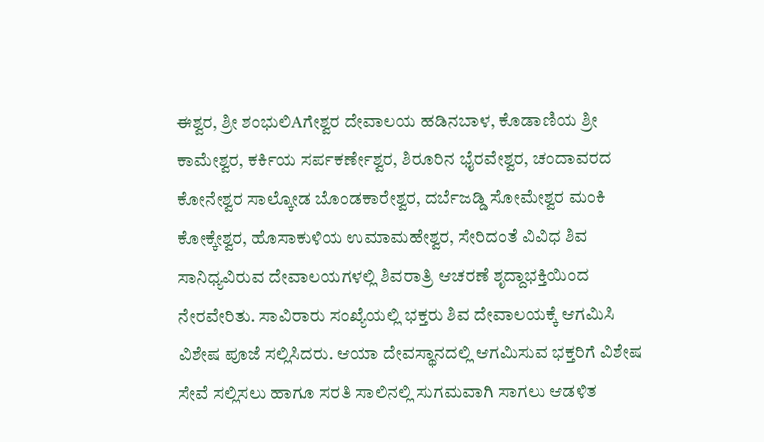ಈಶ್ವರ, ಶ್ರೀ ಶಂಭುಲಿAಗೇಶ್ವರ ದೇವಾಲಯ ಹಡಿನಬಾಳ, ಕೊಡಾಣಿಯ ಶ್ರೀ ಕಾಮೇಶ್ವರ, ಕರ್ಕಿಯ ಸರ್ಪಕರ್ಣೇಶ್ವರ, ಶಿರೂರಿನ ಭೈರವೇಶ್ವರ, ಚಂದಾವರದ ಕೋನೇಶ್ವರ ಸಾಲ್ಕೋಡ ಬೊಂಡಕಾರೇಶ್ವರ, ದರ್ಬೆಜಡ್ಡಿ ಸೋಮೇಶ್ವರ ಮಂಕಿ ಕೋಕ್ಕೇಶ್ವರ, ಹೊಸಾಕುಳಿಯ ಉಮಾಮಹೇಶ್ವರ, ಸೇರಿದಂತೆ ವಿವಿಧ ಶಿವ ಸಾನಿಧ್ಯವಿರುವ ದೇವಾಲಯಗಳಲ್ಲಿ ಶಿವರಾತ್ರಿ ಆಚರಣೆ ಶೃದ್ದಾಭಕ್ತಿಯಿಂದ ನೇರವೇರಿತು. ಸಾವಿರಾರು ಸಂಖ್ಯೆಯಲ್ಲಿ ಭಕ್ತರು ಶಿವ ದೇವಾಲಯಕ್ಕೆ ಆಗಮಿಸಿ ವಿಶೇಷ ಪೂಜೆ ಸಲ್ಲಿಸಿದರು. ಆಯಾ ದೇವಸ್ಥಾನದಲ್ಲಿ ಆಗಮಿಸುವ ಭಕ್ತರಿಗೆ ವಿಶೇಷ ಸೇವೆ ಸಲ್ಲಿಸಲು ಹಾಗೂ ಸರತಿ ಸಾಲಿನಲ್ಲಿ ಸುಗಮವಾಗಿ ಸಾಗಲು ಆಡಳಿತ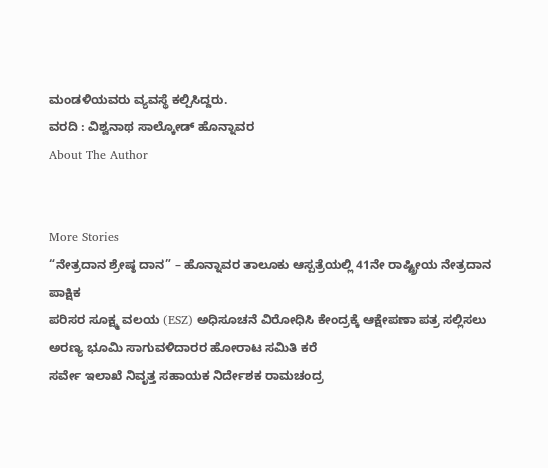ಮಂಡಳಿಯವರು ವ್ಯವಸ್ಥೆ ಕಲ್ಪಿಸಿದ್ದರು.
ವರದಿ : ವಿಶ್ವನಾಥ ಸಾಲ್ಕೋಡ್ ಹೊನ್ನಾವರ
About The Author


More Stories
“ನೇತ್ರದಾನ ಶ್ರೇಷ್ಠ ದಾನ” – ಹೊನ್ನಾವರ ತಾಲೂಕು ಆಸ್ಪತ್ರೆಯಲ್ಲಿ 41ನೇ ರಾಷ್ಟ್ರೀಯ ನೇತ್ರದಾನ ಪಾಕ್ಷಿಕ
ಪರಿಸರ ಸೂಕ್ಷ್ಮ ವಲಯ (ESZ) ಅಧಿಸೂಚನೆ ವಿರೋಧಿಸಿ ಕೇಂದ್ರಕ್ಕೆ ಆಕ್ಷೇಪಣಾ ಪತ್ರ ಸಲ್ಲಿಸಲು ಅರಣ್ಯ ಭೂಮಿ ಸಾಗುವಳಿದಾರರ ಹೋರಾಟ ಸಮಿತಿ ಕರೆ
ಸರ್ವೇ ಇಲಾಖೆ ನಿವೃತ್ತ ಸಹಾಯಕ ನಿರ್ದೇಶಕ ರಾಮಚಂದ್ರ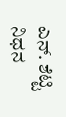ಎನ್. ಶೆಟ್ಟಿ ನಿಧನ